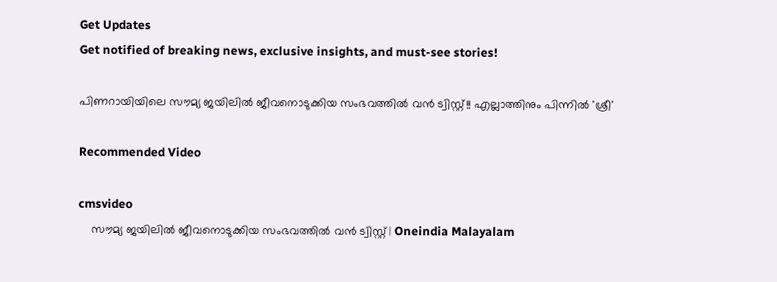Get Updates
Get notified of breaking news, exclusive insights, and must-see stories!

പിണറായിയിലെ സൗമ്യ ജയിലില്‍ ജീവനൊടുക്കിയ സംഭവത്തില്‍ വന്‍ ട്വിസ്റ്റ്!! എല്ലാത്തിനും പിന്നില്‍ 'ശ്രീ'

Recommended Video

cmsvideo
    സൗമ്യ ജയിലില്‍ ജീവനൊടുക്കിയ സംഭവത്തില്‍ വന്‍ ട്വിസ്റ്റ് | Oneindia Malayalam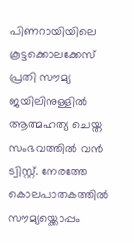പിണറായിയിലെ കൂട്ടക്കൊലക്കേസ് പ്രതി സൗമ്യ ജയിലിനുള്ളില്‍ ആത്മഹത്യ ചെയ്ത സംഭവത്തില്‍ വന്‍ ട്വിസ്റ്റ്. നേരത്തേ കൊലപാതകത്തില്‍ സൗമ്യയ്ക്കൊപ്പം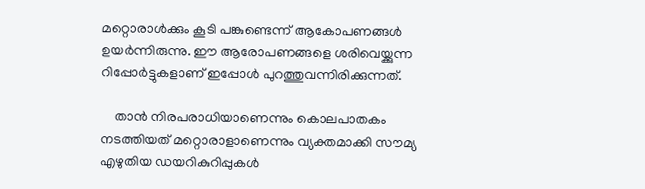മറ്റൊരാള്‍ക്കും കൂടി പങ്കുണ്ടെന്ന് ആകോപണങ്ങള്‍ ഉയര്‍ന്നിരുന്നു. ഈ ആരോപണങ്ങളെ ശരിവെയ്ക്കുന്ന റിപ്പോര്‍ട്ടുകളാണ് ഇപ്പോള്‍ പുറത്തുവന്നിരിക്കുന്നത്.

    താന്‍ നിരപരാധിയാണെന്നും കൊലപാതകം നടത്തിയത് മറ്റൊരാളാണെന്നും വ്യക്തമാക്കി സൗമ്യ എഴുതിയ ഡയറികുറിപ്പുകള്‍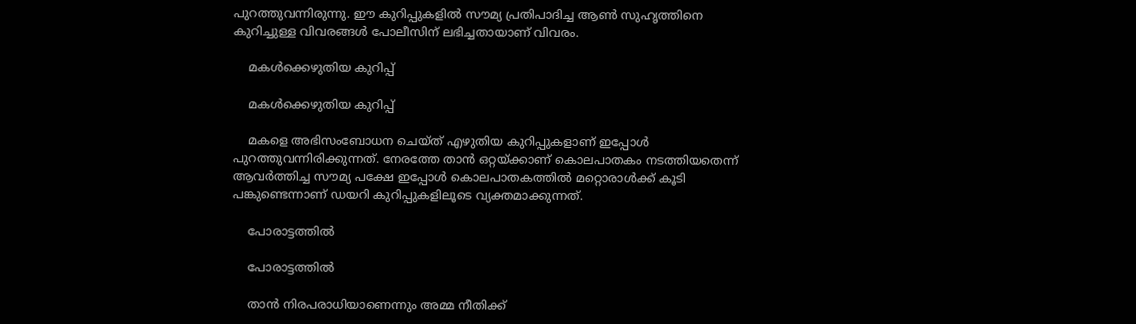പുറത്തുവന്നിരുന്നു. ഈ കുറിപ്പുകളില്‍ സൗമ്യ പ്രതിപാദിച്ച ആണ്‍ സുഹൃത്തിനെ കുറിച്ചുള്ള വിവരങ്ങള്‍ പോലീസിന് ലഭിച്ചതായാണ് വിവരം.

    മകള്‍ക്കെഴുതിയ കുറിപ്പ്

    മകള്‍ക്കെഴുതിയ കുറിപ്പ്

    മകളെ അഭിസംബോധന ചെയ്ത് എഴുതിയ കുറിപ്പുകളാണ് ഇപ്പോള്‍ പുറത്തുവന്നിരിക്കുന്നത്. നേരത്തേ താന്‍ ഒറ്റയ്ക്കാണ് കൊലപാതകം നടത്തിയതെന്ന് ആവര്‍ത്തിച്ച സൗമ്യ പക്ഷേ ഇപ്പോള്‍ കൊലപാതകത്തില്‍ മറ്റൊരാള്‍ക്ക് കൂടി പങ്കുണ്ടെന്നാണ് ഡയറി കുറിപ്പുകളിലൂടെ വ്യക്തമാക്കുന്നത്.

    പോരാട്ടത്തില്‍

    പോരാട്ടത്തില്‍

    താന്‍ നിരപരാധിയാണെന്നും അമ്മ നീതിക്ക്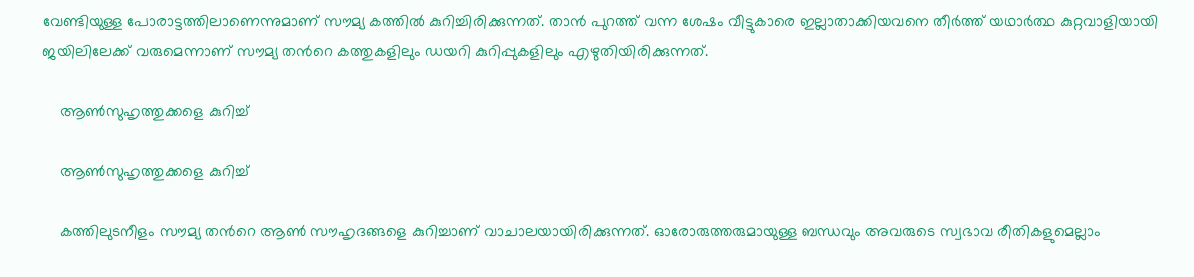വേണ്ടിയുള്ള പോരാട്ടത്തിലാണെന്നുമാണ് സൗമ്യ കത്തില്‍ കുറിച്ചിരിക്കുന്നത്. താന്‍ പുറത്ത് വന്ന ശേഷം വീട്ടുകാരെ ഇല്ലാതാക്കിയവനെ തീര്‍ത്ത് യഥാര്‍ത്ഥ കുറ്റവാളിയായി ജയിലിലേക്ക് വരുമെന്നാണ് സൗമ്യ തന്‍റെ കത്തുകളിലും ഡയറി കുറിപ്പുകളിലും എഴുതിയിരിക്കുന്നത്.

    ആണ്‍സുഹൃത്തുക്കളെ കുറിച്ച്

    ആണ്‍സുഹൃത്തുക്കളെ കുറിച്ച്

    കത്തിലുടനീളം സൗമ്യ തന്‍റെ ആണ്‍ സൗഹൃദങ്ങളെ കുറിച്ചാണ് വാചാലയായിരിക്കുന്നത്. ഓരോരുത്തരുമായുള്ള ബന്ധവും അവരുടെ സ്വഭാവ രീതികളുമെല്ലാം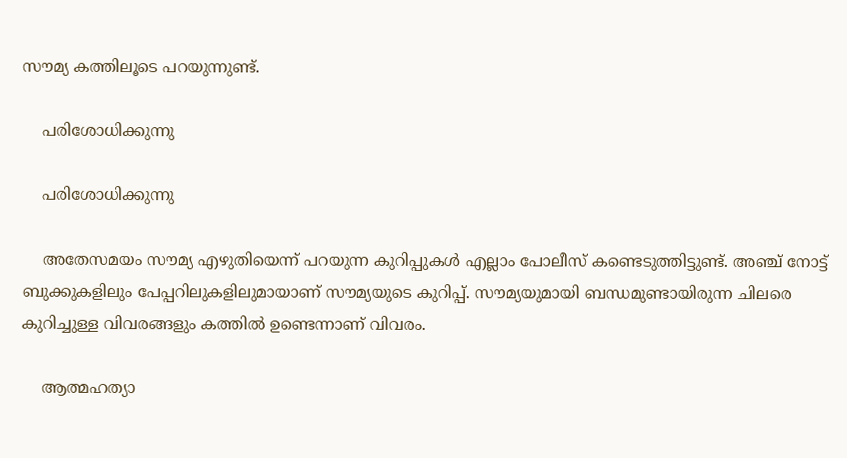സൗമ്യ കത്തിലൂടെ പറയുന്നുണ്ട്.

    പരിശോധിക്കുന്നു

    പരിശോധിക്കുന്നു

    അതേസമയം സൗമ്യ എഴുതിയെന്ന് പറയുന്ന കുറിപ്പുകള്‍ എല്ലാം പോലീസ് കണ്ടെടുത്തിട്ടുണ്ട്. അഞ്ച് നോട്ട് ബുക്കുകളിലും പേപ്പറിലുകളിലുമായാണ് സൗമ്യയുടെ കുറിപ്പ്. സൗമ്യയുമായി ബന്ധമുണ്ടായിരുന്ന ചിലരെ കുറിച്ചുള്ള വിവരങ്ങളും കത്തില്‍ ഉണ്ടെന്നാണ് വിവരം.

    ആത്മഹത്യാ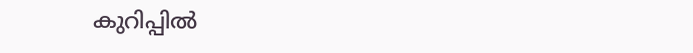കുറിപ്പില്‍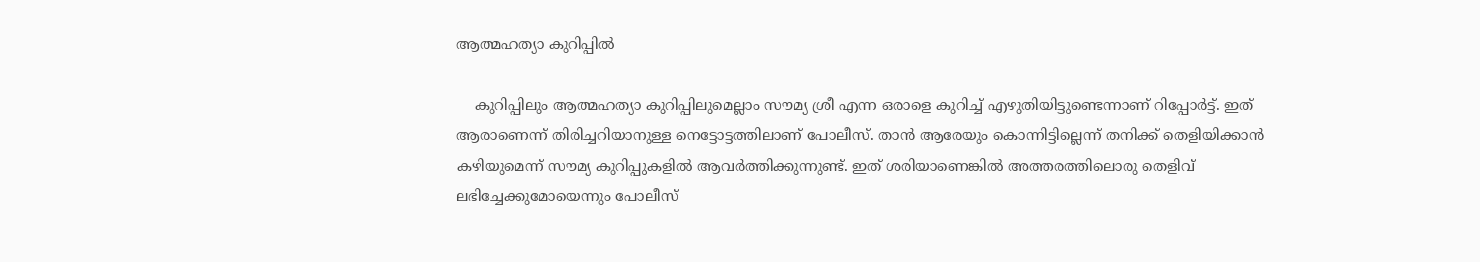ആത്മഹത്യാ കുറിപ്പില്‍

    കുറിപ്പിലും ആത്മഹത്യാ കുറിപ്പിലുമെല്ലാം സൗമ്യ ശ്രീ എന്ന ഒരാളെ കുറിച്ച് എഴുതിയിട്ടുണ്ടെന്നാണ് റിപ്പോര്‍ട്ട്. ഇത് ആരാണെന്ന് തിരിച്ചറിയാനുള്ള നെട്ടോട്ടത്തിലാണ് പോലീസ്. താന്‍ ആരേയും കൊന്നിട്ടില്ലെന്ന് തനിക്ക് തെളിയിക്കാന്‍ കഴിയുമെന്ന് സൗമ്യ കുറിപ്പുകളില്‍ ആവര്‍ത്തിക്കുന്നുണ്ട്. ഇത് ശരിയാണെങ്കില്‍ അത്തരത്തിലൊരു തെളിവ് ലഭിച്ചേക്കുമോയെന്നും പോലീസ്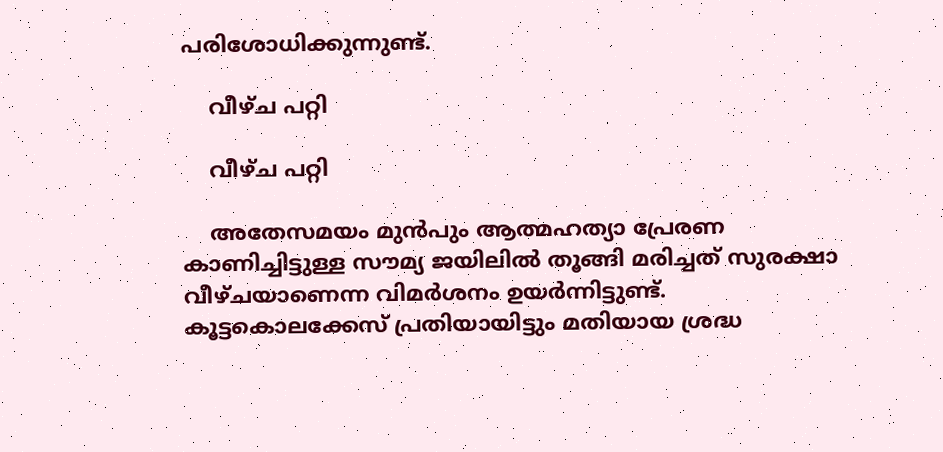പരിശോധിക്കുന്നുണ്ട്.

    വീഴ്ച പറ്റി

    വീഴ്ച പറ്റി

    അതേസമയം മുന്‍പും ആത്മഹത്യാ പ്രേരണ കാണിച്ചിട്ടുള്ള സൗമ്യ ജയിലില്‍ തൂങ്ങി മരിച്ചത് സുരക്ഷാ വീഴ്ചയാണെന്ന വിമര്‍ശനം ഉയര്‍ന്നിട്ടുണ്ട്. കൂട്ടകൊലക്കേസ് പ്രതിയായിട്ടും മതിയായ ശ്രദ്ധ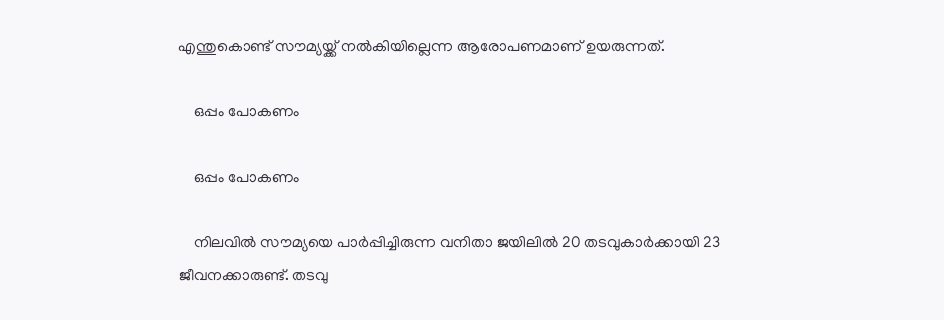എന്തുകൊണ്ട് സൗമ്യയ്ക്ക് നല്‍കിയില്ലെന്ന ആരോപണമാണ് ഉയരുന്നത്.

    ഒപ്പം പോകണം

    ഒപ്പം പോകണം

    നിലവില്‍ സൗമ്യയെ പാര്‍പ്പിച്ചിരുന്ന വനിതാ ജയിലില്‍ 20 തടവുകാര്‍ക്കായി 23 ജീവനക്കാരുണ്ട്. തടവു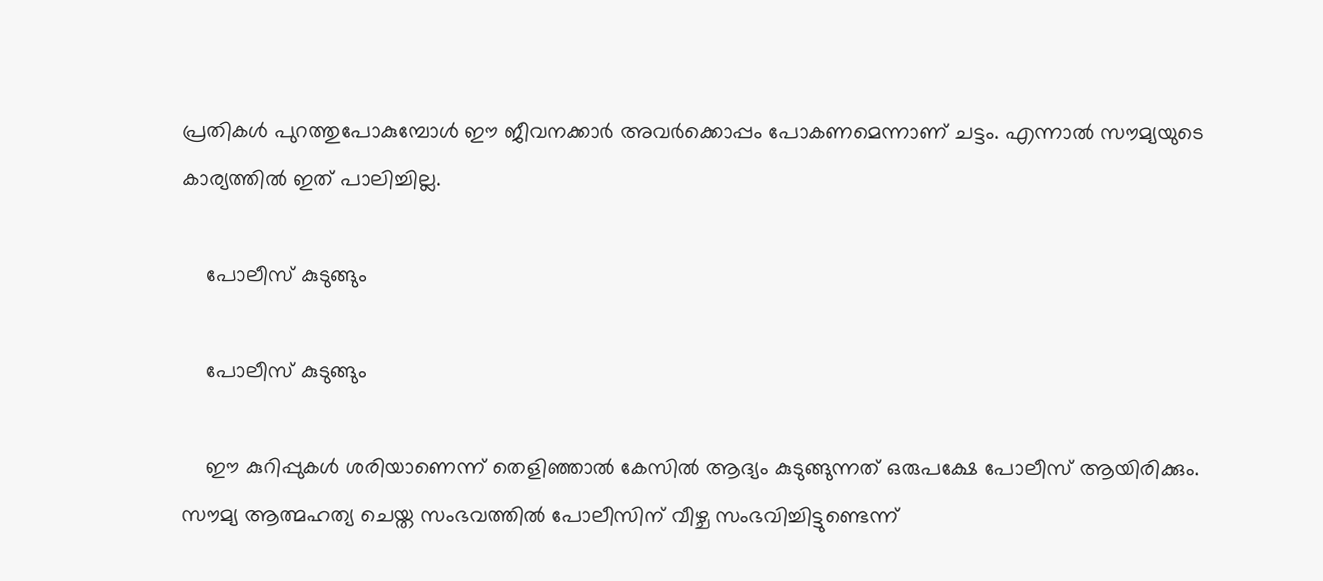പ്രതികള്‍ പുറത്തുപോകുമ്പോള്‍ ഈ ജീവനക്കാര്‍ അവര്‍ക്കൊപ്പം പോകണമെന്നാണ് ചട്ടം. എന്നാല്‍ സൗമ്യയുടെ കാര്യത്തില്‍ ഇത് പാലിച്ചില്ല.

    പോലീസ് കുടുങ്ങും

    പോലീസ് കുടുങ്ങും

    ഈ കുറിപ്പുകള്‍ ശരിയാണെന്ന് തെളിഞ്ഞാല്‍ കേസില്‍ ആദ്യം കുടുങ്ങുന്നത് ഒരുപക്ഷേ പോലീസ് ആയിരിക്കും. സൗമ്യ ആത്മഹത്യ ചെയ്ത സംഭവത്തില്‍ പോലീസിന് വീഴ്ച സംഭവിച്ചിട്ടുണ്ടെന്ന്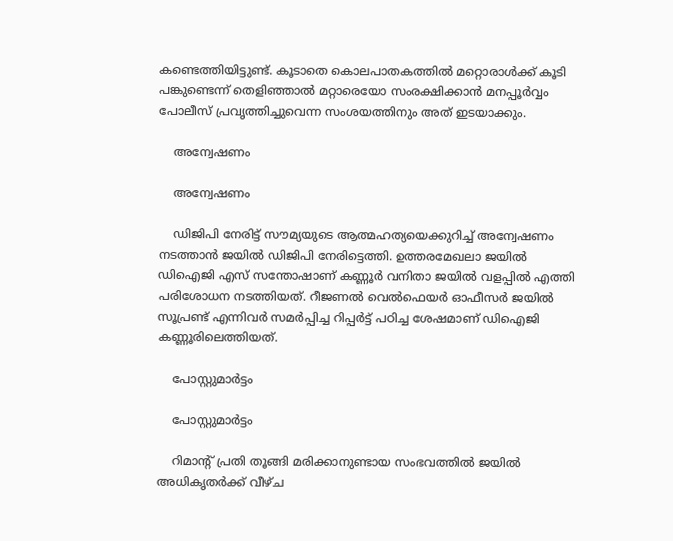കണ്ടെത്തിയിട്ടുണ്ട്. കൂടാതെ കൊലപാതകത്തില്‍ മറ്റൊരാള്‍ക്ക് കൂടി പങ്കുണ്ടെന്ന് തെളിഞ്ഞാല്‍ മറ്റാരെയോ സംരക്ഷിക്കാന്‍ മനപ്പൂര്‍വ്വം പോലീസ് പ്രവൃത്തിച്ചുവെന്ന സംശയത്തിനും അത് ഇടയാക്കും.

    അന്വേഷണം

    അന്വേഷണം

    ഡിജിപി നേരിട്ട് സൗമ്യയുടെ ആത്മഹത്യയെക്കുറിച്ച് അന്വേഷണം നടത്താന്‍ ജയില്‍ ഡിജിപി നേരിട്ടെത്തി. ഉത്തരമേഖലാ ജയില്‍ ഡിഐജി എസ് സന്തോഷാണ് കണ്ണൂര്‍ വനിതാ ജയില്‍ വളപ്പില്‍ എത്തി പരിശോധന നടത്തിയത്. റീജണല്‍ വെല്‍ഫെയര്‍ ഓഫീസര്‍ ജയില്‍ സൂപ്രണ്ട് എന്നിവര്‍ സമര്‍പ്പിച്ച റിപ്പര്‍ട്ട് പഠിച്ച ശേഷമാണ് ഡിഐജി കണ്ണൂരിലെത്തിയത്.

    പോസ്റ്റുമാര്‍ട്ടം

    പോസ്റ്റുമാര്‍ട്ടം

    റിമാന്‍റ് പ്രതി തൂങ്ങി മരിക്കാനുണ്ടായ സംഭവത്തില്‍ ജയില്‍ അധികൃതര്‍ക്ക് വീഴ്ച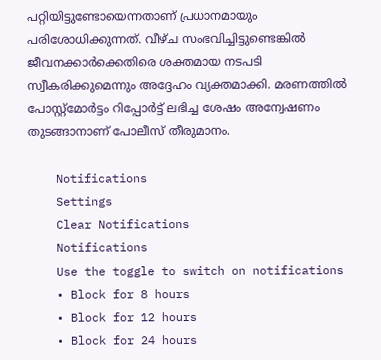പറ്റിയിട്ടുണ്ടോയെന്നതാണ് പ്രധാനമായും പരിശോധിക്കുന്നത്. വീഴ്ച സംഭവിച്ചിട്ടുണ്ടെങ്കില്‍ ജീവനക്കാര്‍ക്കെതിരെ ശക്തമായ നടപടി സ്വീകരിക്കുമെന്നും അദ്ദേഹം വ്യക്തമാക്കി. മരണത്തിൽ പോസ്റ്റ്മോർട്ടം റിപ്പോർട്ട് ലഭിച്ച ശേഷം അന്വേഷണം തുടങ്ങാനാണ് പോലീസ് തീരുമാനം.

    Notifications
    Settings
    Clear Notifications
    Notifications
    Use the toggle to switch on notifications
    • Block for 8 hours
    • Block for 12 hours
    • Block for 24 hours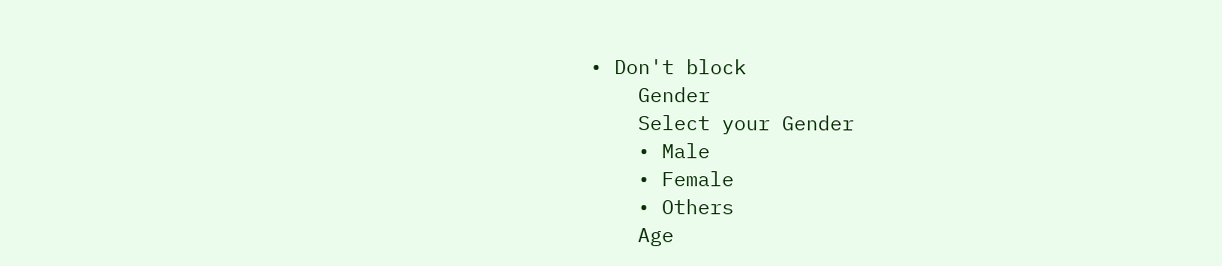• Don't block
    Gender
    Select your Gender
    • Male
    • Female
    • Others
    Age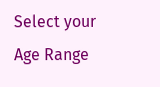Select your Age Range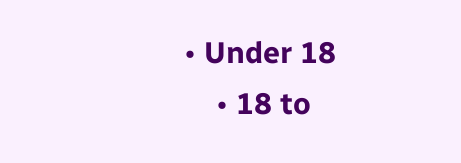• Under 18
    • 18 to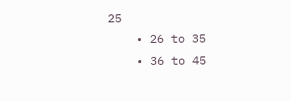25
    • 26 to 35
    • 36 to 45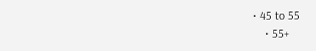• 45 to 55
    • 55+